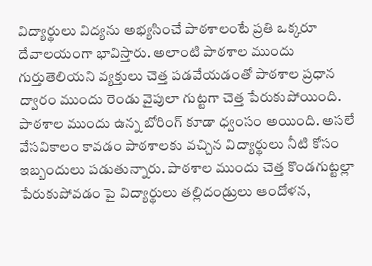విద్యార్థులు విద్యను అభ్యసించే పాఠశాలంటే ప్రతి ఒక్కరూ దేవాలయంగా భావిస్తారు. అలాంటి పాఠశాల ముందు గుర్తుతెలియని వ్యక్తులు చెత్త పడవేయడంతో పాఠశాల ప్రధాన ద్వారం ముందు రెండు వైపులా గుట్టగా చెత్త పేరుకుపోయింది. పాఠశాల ముందు ఉన్న బోరింగ్ కూడా ధ్వంసం అయింది. అసలే వేసవికాలం కావడం పాఠశాలకు వచ్చిన విద్యార్థులు నీటి కోసం ఇబ్బందులు పడుతున్నారు. పాఠశాల ముందు చెత్త కొండగుట్టల్లా పేరుకుపోవడం పై విద్యార్థులు తల్లిదండ్రులు ఆందోళన,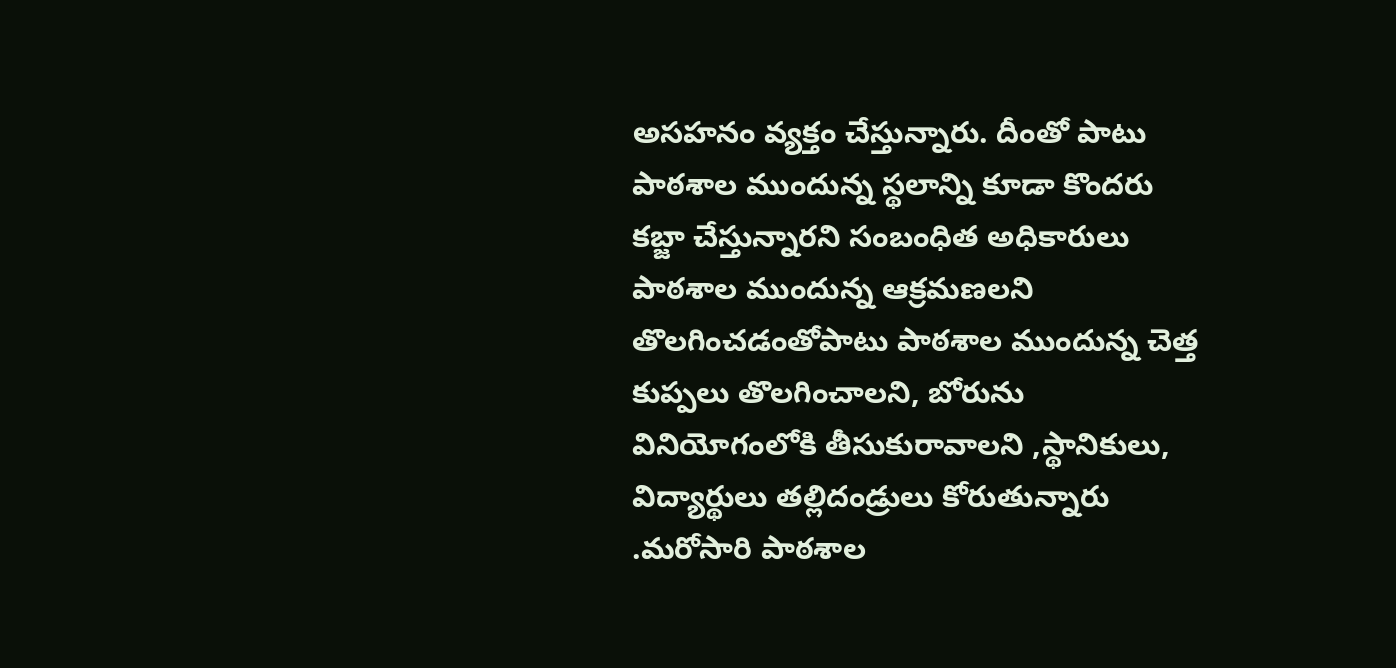అసహనం వ్యక్తం చేస్తున్నారు. దీంతో పాటు పాఠశాల ముందున్న స్థలాన్ని కూడా కొందరు కబ్జా చేస్తున్నారని సంబంధిత అధికారులు పాఠశాల ముందున్న ఆక్రమణలని తొలగించడంతోపాటు పాఠశాల ముందున్న చెత్త కుప్పలు తొలగించాలని, బోరును వినియోగంలోకి తీసుకురావాలని ,స్థానికులు, విద్యార్థులు తల్లిదండ్రులు కోరుతున్నారు .మరోసారి పాఠశాల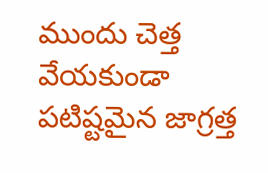ముందు చెత్త వేయకుండా పటిష్టమైన జాగ్రత్త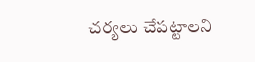చర్యలు చేపట్టాలని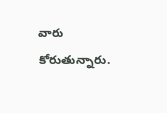వారు కోరుతున్నారు.